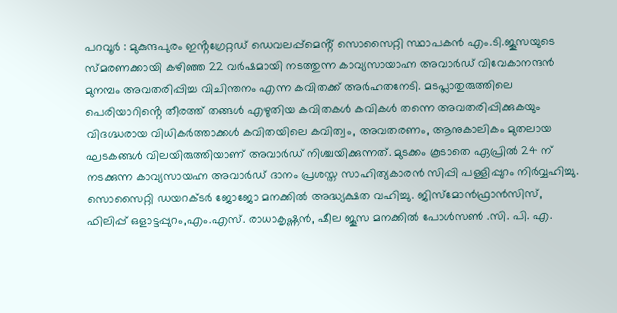പറവൂർ : മുകുന്ദപുരം ഇൻ്റഗ്രേറ്റഡ് ഡെവലപ്പ്മെൻ്റ് സൊസൈറ്റി സ്ഥാപകൻ എം.ടി.ജൂസയുടെ സ്മരണക്കായി കഴിഞ്ഞ 22 വർഷമായി നടത്തുന്ന കാവ്യസായാഹ്ന അവാർഡ് വിവേകാനന്ദൻ മുനമ്പം അവതരിപ്പിച്ച വിചിന്തനം എന്ന കവിതക്ക് അർഹതനേടി. മടപ്ലാതുരുത്തിലെ പെരിയാറിൻ്റെ തീരത്ത് തങ്ങൾ എഴുതിയ കവിതകൾ കവികൾ തന്നെ അവതരിപ്പിക്കുകയും വിദഗ്ദ്ധരായ വിധികർത്താക്കൾ കവിതയിലെ കവിത്വം, അവതരണം, ആനുകാലികം മുതലായ ഘടകങ്ങൾ വിലയിരുത്തിയാണ് അവാർഡ് നിശ്ചയിക്കുന്നത്. മുടക്കം കൂടാതെ ഏപ്രിൽ 24 ന് നടക്കുന്ന കാവ്യസായഹ്ന അവാർഡ് ദാനം പ്രശസ്ത സാഹിത്യകാരൻ സിപ്പി പള്ളിപ്പുറം നിർവ്വഹിച്ചു. സൊസൈറ്റി ഡയറക്ടർ ജോജോ മനക്കിൽ അദ്ധ്യക്ഷത വഹിച്ചു. ജിസ്മോൻഫ്രാൻസിസ്, ഫിലിപ്പ് ഒളാട്ടപ്പുറം,എം.എസ്. രാധാകൃഷ്ണൻ, ഷീല ജൂസ മനക്കിൽ പോൾസൺ .സി. പി. എ.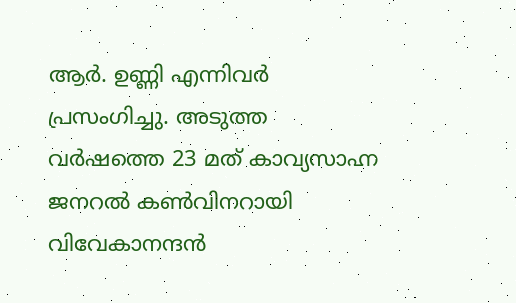ആർ. ഉണ്ണി എന്നിവർ പ്രസംഗിച്ചു. അടുത്ത വർഷത്തെ 23 മത് കാവ്യസാഹ്ന ജനറൽ കൺവിനറായി വിവേകാനന്ദൻ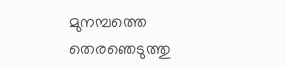മുനമ്പത്തെ തെരഞെടുത്തു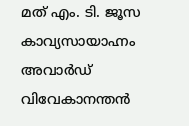മത് എം. ടി. ജൂസ കാവ്യസായാഹ്നം അവാർഡ് വിവേകാനന്തൻ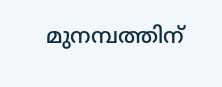മുനമ്പത്തിന്